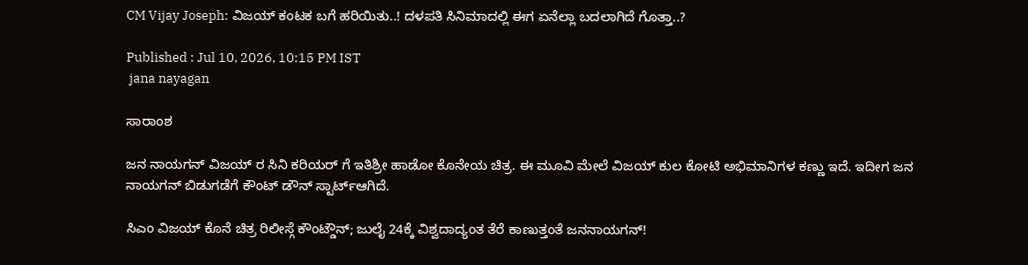CM Vijay Joseph: ವಿಜಯ್ ಕಂಟಕ ಬಗೆ ಹರಿಯಿತು..! ದಳಪತಿ ಸಿನಿಮಾದಲ್ಲಿ ಈಗ ಏನೆಲ್ಲಾ ಬದಲಾಗಿದೆ ಗೊತ್ತಾ..?

Published : Jul 10, 2026, 10:15 PM IST
 jana nayagan

ಸಾರಾಂಶ

ಜನ ನಾಯಗನ್ ವಿಜಯ್ ರ ಸಿನಿ ಕರಿಯರ್ ಗೆ ಇತಿಶ್ರೀ ಹಾಡೋ ಕೊನೇಯ ಚಿತ್ರ. ಈ ಮೂವಿ ಮೇಲೆ ವಿಜಯ್ ಕುಲ ಕೋಟಿ ಅಭಿಮಾನಿಗಳ ಕಣ್ಣು ಇದೆ. ಇದೀಗ ಜನ ನಾಯಗನ್ ಬಿಡುಗಡೆಗೆ ಕೌಂಟ್ ಡೌನ್ ಸ್ಟಾರ್ಟ್ಆಗಿದೆ.

ಸಿಎಂ ವಿಜಯ್ ಕೊನೆ ಚಿತ್ರ ರಿಲೀಸ್ಗೆ ಕೌಂಟ್ಡೌನ್; ಜುಲೈ 24ಕ್ಕೆ ವಿಶ್ವದಾದ್ಯಂತ ತೆರೆ ಕಾಣುತ್ತಂತೆ ಜನನಾಯಗನ್!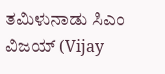ತಮಿಳುನಾಡು ಸಿಎಂ ವಿಜಯ್ (Vijay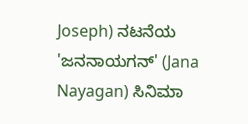Joseph) ನಟನೆಯ 'ಜನನಾಯಗನ್' (Jana Nayagan) ಸಿನಿಮಾ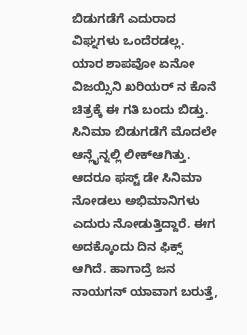ಬಿಡುಗಡೆಗೆ ಎದುರಾದ ವಿಘ್ನಗಳು ಒಂದೆರಡಲ್ಲ. ಯಾರ ಶಾಪವೋ ಏನೋ ವಿಜಯ್ಸಿನಿ ಖರಿಯರ್ ನ ಕೊನೆ ಚಿತ್ರಕ್ಕೆ ಈ ಗತಿ ಬಂದು ಬಿಡ್ತು. ಸಿನಿಮಾ ಬಿಡುಗಡೆಗೆ ಮೊದಲೇ ಆನ್ಲೈನ್ನಲ್ಲಿ ಲೀಕ್ಆಗಿತ್ತು. ಆದರೂ ಫಸ್ಟ್ ಡೇ ಸಿನಿಮಾ ನೋಡಲು ಅಭಿಮಾನಿಗಳು ಎದುರು ನೋಡುತ್ತಿದ್ದಾರೆ. ಈಗ ಅದಕ್ಕೊಂದು ದಿನ ಫಿಕ್ಸ್ ಆಗಿದೆ. ಹಾಗಾದ್ರೆ ಜನ ನಾಯಗನ್ ಯಾವಾಗ ಬರುತ್ತೆ,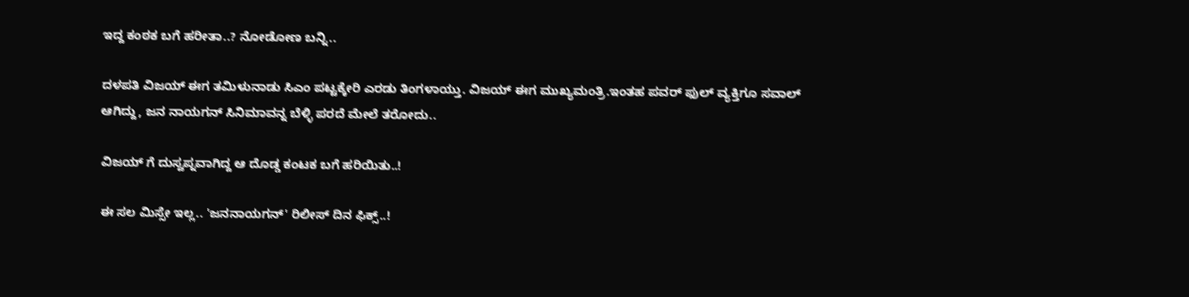ಇದ್ದ ಕಂಠಕ ಬಗೆ ಹರೀತಾ..? ನೋಡೋಣ ಬನ್ನಿ..

ದಳಪತಿ ವಿಜಯ್ ಈಗ ತಮಿಳುನಾಡು ಸಿಎಂ ಪಟ್ಟಕ್ಕೇರಿ ಎರಡು ತಿಂಗಳಾಯ್ತು. ವಿಜಯ್ ಈಗ ಮುಖ್ಯಮಂತ್ರಿ.ಇಂತಹ ಪವರ್ ಫುಲ್ ವ್ಯಕ್ತಿಗೂ ಸವಾಲ್ ಆಗಿದ್ದು, ಜನ ನಾಯಗನ್ ಸಿನಿಮಾವನ್ನ ಬೆಳ್ಳಿ ಪರದೆ ಮೇಲೆ ತರೋದು..

ವಿಜಯ್ ಗೆ ದುಸ್ವಪ್ನವಾಗಿದ್ದ ಆ ದೊಡ್ಡ ಕಂಟಕ ಬಗೆ ಹರಿಯಿತು..!

ಈ ಸಲ ಮಿಸ್ಸೇ ಇಲ್ಲ.. 'ಜನನಾಯಗನ್' ರಿಲೀಸ್ ದಿನ ಫಿಕ್ಸ್..!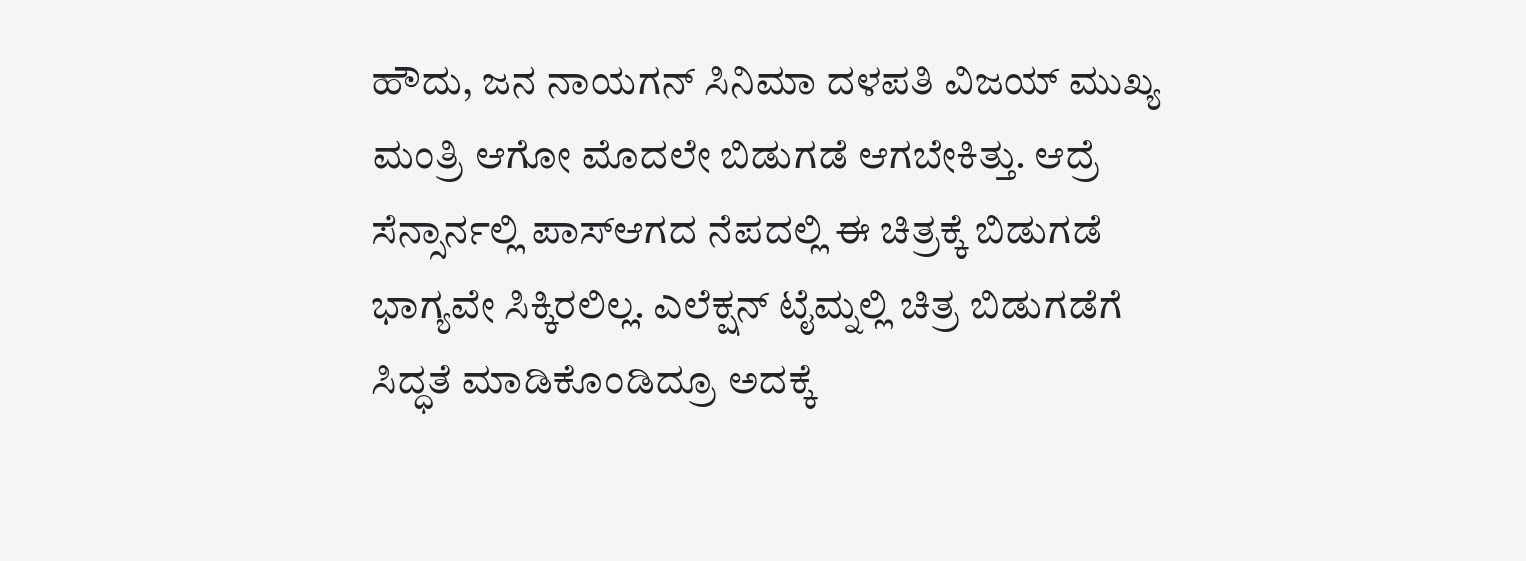ಹೌದು, ಜನ ನಾಯಗನ್ ಸಿನಿಮಾ ದಳಪತಿ ವಿಜಯ್ ಮುಖ್ಯ ಮಂತ್ರಿ ಆಗೋ ಮೊದಲೇ ಬಿಡುಗಡೆ ಆಗಬೇಕಿತ್ತು. ಆದ್ರೆ ಸೆನ್ಸಾರ್ನಲ್ಲಿ ಪಾಸ್ಆಗದ ನೆಪದಲ್ಲಿ ಈ ಚಿತ್ರಕ್ಕೆ ಬಿಡುಗಡೆ ಭಾಗ್ಯವೇ ಸಿಕ್ಕಿರಲಿಲ್ಲ. ಎಲೆಕ್ಷನ್ ಟೈಮ್ನಲ್ಲಿ ಚಿತ್ರ ಬಿಡುಗಡೆಗೆ ಸಿದ್ಧತೆ ಮಾಡಿಕೊಂಡಿದ್ರೂ ಅದಕ್ಕೆ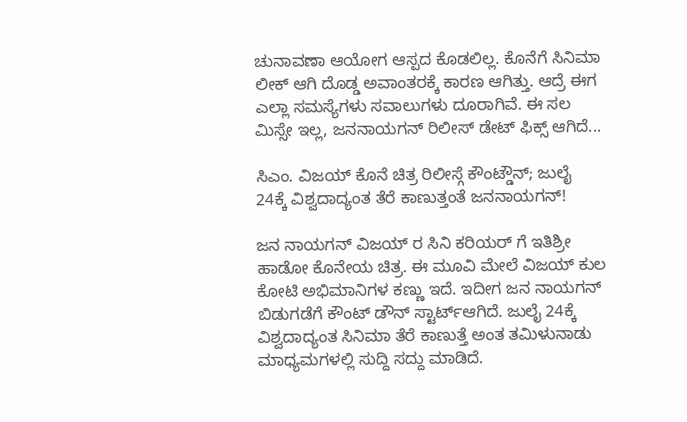ಚುನಾವಣಾ ಆಯೋಗ ಆಸ್ಪದ ಕೊಡಲಿಲ್ಲ. ಕೊನೆಗೆ ಸಿನಿಮಾ ಲೀಕ್ ಆಗಿ ದೊಡ್ಡ ಅವಾಂತರಕ್ಕೆ ಕಾರಣ ಆಗಿತ್ತು. ಆದ್ರೆ ಈಗ ಎಲ್ಲಾ ಸಮಸ್ಯೆಗಳು ಸವಾಲುಗಳು ದೂರಾಗಿವೆ. ಈ ಸಲ ಮಿಸ್ಸೇ ಇಲ್ಲ, ಜನನಾಯಗನ್ ರಿಲೀಸ್ ಡೇಟ್ ಫಿಕ್ಸ್ ಆಗಿದೆ...

ಸಿಎಂ. ವಿಜಯ್ ಕೊನೆ ಚಿತ್ರ ರಿಲೀಸ್ಗೆ ಕೌಂಟ್ಡೌನ್; ಜುಲೈ 24ಕ್ಕೆ ವಿಶ್ವದಾದ್ಯಂತ ತೆರೆ ಕಾಣುತ್ತಂತೆ ಜನನಾಯಗನ್!

ಜನ ನಾಯಗನ್ ವಿಜಯ್ ರ ಸಿನಿ ಕರಿಯರ್ ಗೆ ಇತಿಶ್ರೀ ಹಾಡೋ ಕೊನೇಯ ಚಿತ್ರ. ಈ ಮೂವಿ ಮೇಲೆ ವಿಜಯ್ ಕುಲ ಕೋಟಿ ಅಭಿಮಾನಿಗಳ ಕಣ್ಣು ಇದೆ. ಇದೀಗ ಜನ ನಾಯಗನ್ ಬಿಡುಗಡೆಗೆ ಕೌಂಟ್ ಡೌನ್ ಸ್ಟಾರ್ಟ್ಆಗಿದೆ. ಜುಲೈ 24ಕ್ಕೆ ವಿಶ್ವದಾದ್ಯಂತ ಸಿನಿಮಾ ತೆರೆ ಕಾಣುತ್ತೆ ಅಂತ ತಮಿಳುನಾಡು ಮಾಧ್ಯಮಗಳಲ್ಲಿ ಸುದ್ದಿ ಸದ್ದು ಮಾಡಿದೆ.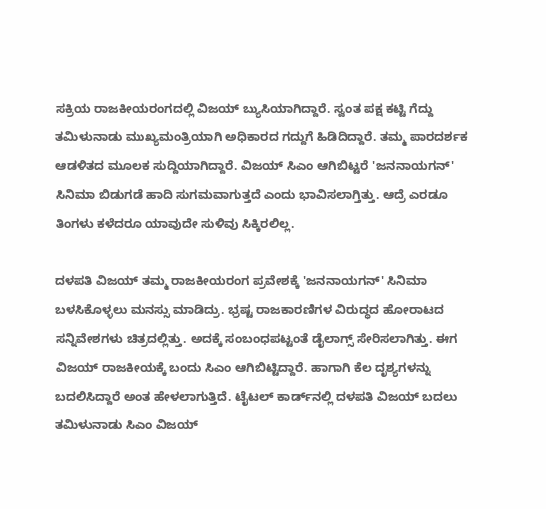ಸಕ್ರಿಯ ರಾಜಕೀಯರಂಗದಲ್ಲಿ ವಿಜಯ್ ಬ್ಯುಸಿಯಾಗಿದ್ದಾರೆ. ಸ್ವಂತ ಪಕ್ಷ ಕಟ್ಟಿ ಗೆದ್ದು ತಮಿಳುನಾಡು ಮುಖ್ಯಮಂತ್ರಿಯಾಗಿ ಅಧಿಕಾರದ ಗದ್ದುಗೆ ಹಿಡಿದಿದ್ದಾರೆ. ತಮ್ಮ ಪಾರದರ್ಶಕ ಆಡಳಿತದ ಮೂಲಕ ಸುದ್ದಿಯಾಗಿದ್ದಾರೆ. ವಿಜಯ್ ಸಿಎಂ ಆಗಿಬಿಟ್ಟರೆ 'ಜನನಾಯಗನ್' ಸಿನಿಮಾ ಬಿಡುಗಡೆ ಹಾದಿ ಸುಗಮವಾಗುತ್ತದೆ ಎಂದು ಭಾವಿಸಲಾಗ್ತಿತ್ತು. ಆದ್ರೆ ಎರಡೂ ತಿಂಗಳು ಕಳೆದರೂ ಯಾವುದೇ ಸುಳಿವು ಸಿಕ್ಕಿರಲಿಲ್ಲ.

ದಳಪತಿ ವಿಜಯ್ ತಮ್ಮ ರಾಜಕೀಯರಂಗ ಪ್ರವೇಶಕ್ಕೆ 'ಜನನಾಯಗನ್' ಸಿನಿಮಾ ಬಳಸಿಕೊಳ್ಳಲು ಮನಸ್ಸು ಮಾಡಿದ್ರು. ಭ್ರಷ್ಟ ರಾಜಕಾರಣಿಗಳ ವಿರುದ್ಧದ ಹೋರಾಟದ ಸನ್ನಿವೇಶಗಳು ಚಿತ್ರದಲ್ಲಿತ್ತು. ಅದಕ್ಕೆ ಸಂಬಂಧಪಟ್ಟಂತೆ ಡೈಲಾಗ್ಸ್ ಸೇರಿಸಲಾಗಿತ್ತು. ಈಗ ವಿಜಯ್ ರಾಜಕೀಯಕ್ಕೆ ಬಂದು ಸಿಎಂ ಆಗಿಬಿಟ್ಟಿದ್ದಾರೆ. ಹಾಗಾಗಿ ಕೆಲ ದೃಶ್ಯಗಳನ್ನು ಬದಲಿಸಿದ್ದಾರೆ ಅಂತ ಹೇಳಲಾಗುತ್ತಿದೆ. ಟೈಟಲ್‌ ಕಾರ್ಡ್‌ನಲ್ಲಿ ದಳಪತಿ ವಿಜಯ್ ಬದಲು ತಮಿಳುನಾಡು ಸಿಎಂ ವಿಜಯ್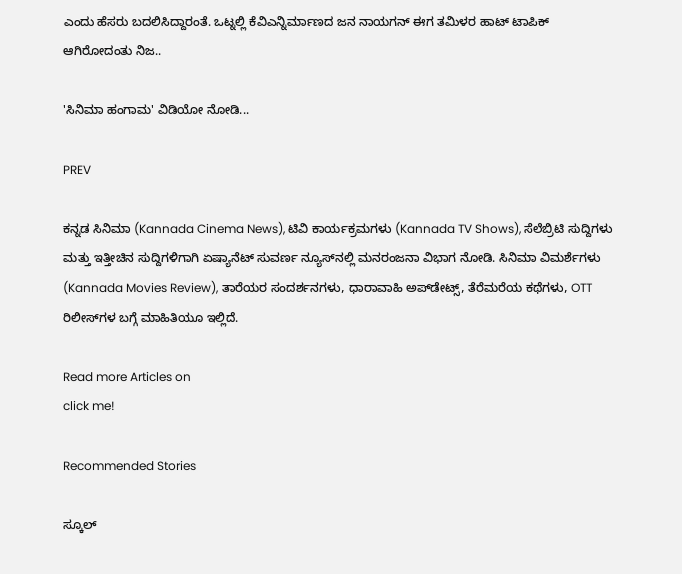ಎಂದು ಹೆಸರು ಬದಲಿಸಿದ್ದಾರಂತೆ. ಒಟ್ನಲ್ಲಿ ಕೆವಿಎನ್ನಿರ್ಮಾಣದ ಜನ ನಾಯಗನ್ ಈಗ ತಮಿಳರ ಹಾಟ್ ಟಾಪಿಕ್ ಆಗಿರೋದಂತು ನಿಜ..

'ಸಿನಿಮಾ ಹಂಗಾಮ' ವಿಡಿಯೋ ನೋಡಿ...

PREV

ಕನ್ನಡ ಸಿನಿಮಾ (Kannada Cinema News), ಟಿವಿ ಕಾರ್ಯಕ್ರಮಗಳು (Kannada TV Shows), ಸೆಲೆಬ್ರಿಟಿ ಸುದ್ದಿಗಳು ಮತ್ತು ಇತ್ತೀಚಿನ ಸುದ್ದಿಗಳಿಗಾಗಿ ಏಷ್ಯಾನೆಟ್ ಸುವರ್ಣ ನ್ಯೂಸ್‌ನಲ್ಲಿ ಮನರಂಜನಾ ವಿಭಾಗ ನೋಡಿ. ಸಿನಿಮಾ ವಿಮರ್ಶೆಗಳು (Kannada Movies Review), ತಾರೆಯರ ಸಂದರ್ಶನಗಳು, ಧಾರಾವಾಹಿ ಅಪ್‌ಡೇಟ್ಸ್‌, ತೆರೆಮರೆಯ ಕಥೆಗಳು, OTT ರಿಲೀಸ್‌ಗಳ ಬಗ್ಗೆ ಮಾಹಿತಿಯೂ ಇಲ್ಲಿದೆ.

Read more Articles on
click me!

Recommended Stories

ಸ್ಕೂಲ್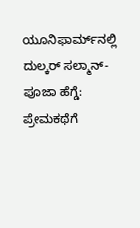ಯೂನಿಫಾರ್ಮ್‌ನಲ್ಲಿ ದುಲ್ಕರ್ ಸಲ್ಮಾನ್-ಪೂಜಾ ಹೆಗ್ಡೆ: ಪ್ರೇಮಕಥೆಗೆ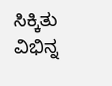ಸಿಕ್ಕಿತು ವಿಭಿನ್ನ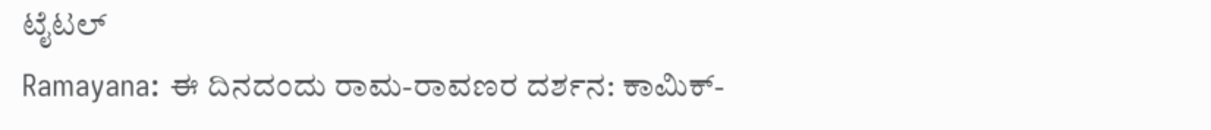ಟೈಟಲ್
Ramayana: ಈ ದಿನದಂದು ರಾಮ-ರಾವಣರ ದರ್ಶನ: ಕಾಮಿಕ್-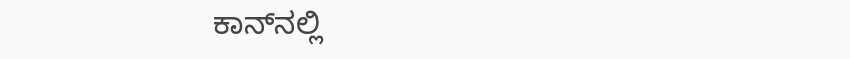ಕಾನ್‌ನಲ್ಲಿ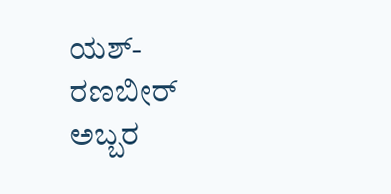ಯಶ್-ರಣಬೀರ್ ಅಬ್ಬರ